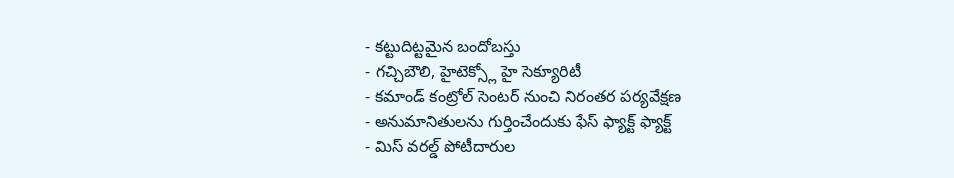- కట్టుదిట్టమైన బందోబస్తు
- గచ్చిబౌలి, హైటెక్స్లో హై సెక్యూరిటీ
- కమాండ్ కంట్రోల్ సెంటర్ నుంచి నిరంతర పర్యవేక్షణ
- అనుమానితులను గుర్తించేందుకు ఫేస్ ఫ్యాక్ట్ ఫ్యాక్ట్
- మిస్ వరల్డ్ పోటీదారుల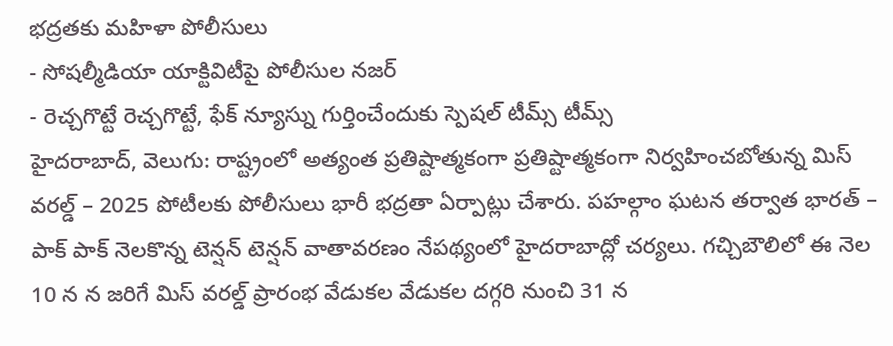భద్రతకు మహిళా పోలీసులు
- సోషల్మీడియా యాక్టివిటీపై పోలీసుల నజర్
- రెచ్చగొట్టే రెచ్చగొట్టే, ఫేక్ న్యూస్ను గుర్తించేందుకు స్పెషల్ టీమ్స్ టీమ్స్
హైదరాబాద్, వెలుగు: రాష్ట్రంలో అత్యంత ప్రతిష్టాత్మకంగా ప్రతిష్టాత్మకంగా నిర్వహించబోతున్న మిస్ వరల్డ్ – 2025 పోటీలకు పోలీసులు భారీ భద్రతా ఏర్పాట్లు చేశారు. పహల్గాం ఘటన తర్వాత భారత్ – పాక్ పాక్ నెలకొన్న టెన్షన్ టెన్షన్ వాతావరణం నేపథ్యంలో హైదరాబాద్లో చర్యలు. గచ్చిబౌలిలో ఈ నెల 10 న న జరిగే మిస్ వరల్డ్ ప్రారంభ వేడుకల వేడుకల దగ్గరి నుంచి 31 న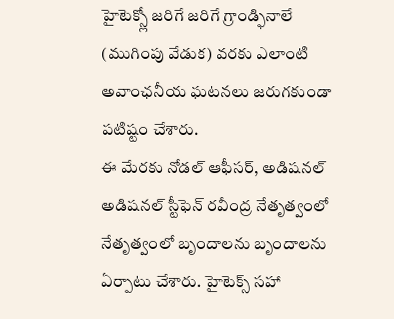హైటెక్స్లో జరిగే జరిగే గ్రాండ్ఫినాలే (ముగింపు వేడుక) వరకు ఎలాంటి అవాంఛనీయ ఘటనలు జరుగకుండా పటిష్టం చేశారు.
ఈ మేరకు నోడల్ ఆఫీసర్, అడిషనల్ అడిషనల్ స్టీఫెన్ రవీంద్ర నేతృత్వంలో నేతృత్వంలో బృందాలను బృందాలను ఏర్పాటు చేశారు. హైటెక్స్ సహా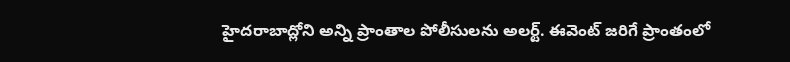హైదరాబాద్లోని అన్ని ప్రాంతాల పోలీసులను అలర్ట్. ఈవెంట్ జరిగే ప్రాంతంలో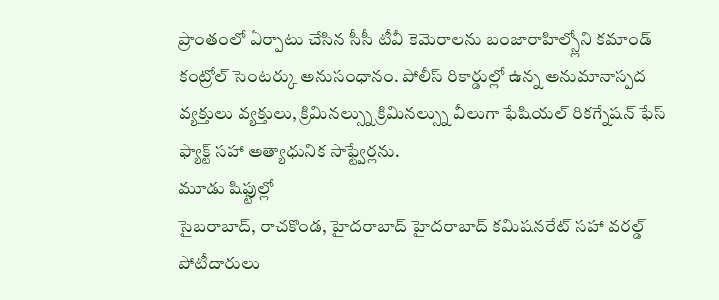ప్రాంతంలో ఏర్పాటు చేసిన సీసీ టీవీ కెమెరాలను బంజారాహిల్స్లోని కమాండ్ కంట్రోల్ సెంటర్కు అనుసంధానం. పోలీస్ రికార్డుల్లో ఉన్న అనుమానాస్పద వ్యక్తులు వ్యక్తులు, క్రిమినల్స్ను క్రిమినల్స్ను వీలుగా ఫేషియల్ రికగ్నేషన్ ఫేస్ ఫ్యాక్ట్ సహా అత్యాధునిక సాఫ్ట్వేర్లను.
మూడు షిఫ్టుల్లో
సైబరాబాద్, రాచకొండ, హైదరాబాద్ హైదరాబాద్ కమిషనరేట్ సహా వరల్డ్ పోటీదారులు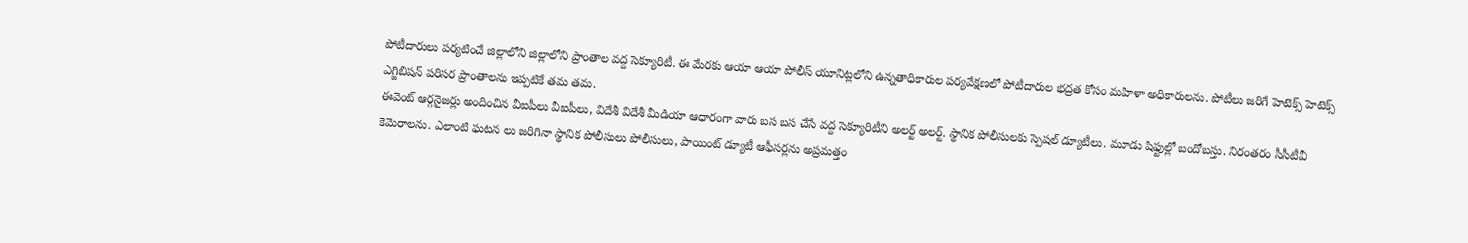పోటీదారులు పర్యటించే జిల్లాలోని జిల్లాలోని ప్రాంతాల వద్ద సెక్యూరిటీ. ఈ మేరకు ఆయా ఆయా పోలీస్ యూనిట్లలోని ఉన్నతాధికారుల పర్యవేక్షణలో పోటీదారుల భద్రత కోసం మహిళా అధికారులను. పోటీలు జరిగే హెటెక్స్ హెటెక్స్ ఎగ్జిబిషన్ పరిసర ప్రాంతాలను ఇప్పటికే తమ తమ.
ఈవెంట్ ఆర్గనైజర్లు అందించిన వీఐపీలు వీఐపీలు, విదేశీ విదేశీ మీడియా ఆధారంగా వారు బస బస చేసే వద్ద సెక్యూరిటీని అలర్ట్ అలర్ట్. స్థానిక పోలీసులకు స్పెషల్ డ్యూటీలు. మూడు షిఫ్టుల్లో బందోబస్తు. నిరంతరం సీసీటీవీ కెమెరాలను. ఎలాంటి ఘటన లు జరిగినా స్థానిక పోలీసులు పోలీసులు, పాయింట్ డ్యూటీ ఆఫీసర్లను అప్రమత్తం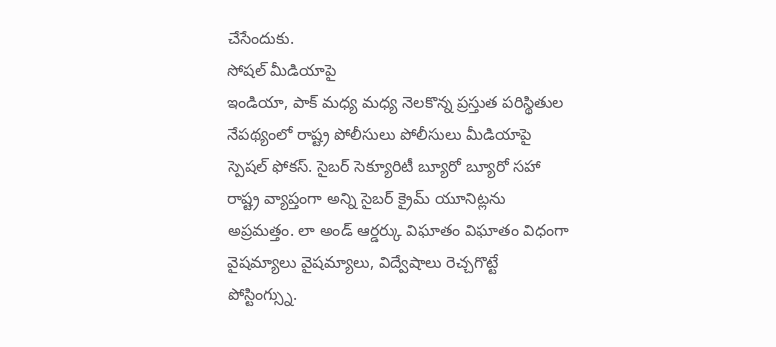చేసేందుకు.
సోషల్ మీడియాపై
ఇండియా, పాక్ మధ్య మధ్య నెలకొన్న ప్రస్తుత పరిస్థితుల నేపథ్యంలో రాష్ట్ర పోలీసులు పోలీసులు మీడియాపై స్పెషల్ ఫోకస్. సైబర్ సెక్యూరిటీ బ్యూరో బ్యూరో సహా రాష్ట్ర వ్యాప్తంగా అన్ని సైబర్ క్రైమ్ యూనిట్లను అప్రమత్తం. లా అండ్ ఆర్డర్కు విఘాతం విఘాతం విధంగా వైషమ్యాలు వైషమ్యాలు, విద్వేషాలు రెచ్చగొట్టే పోస్టింగ్స్ను.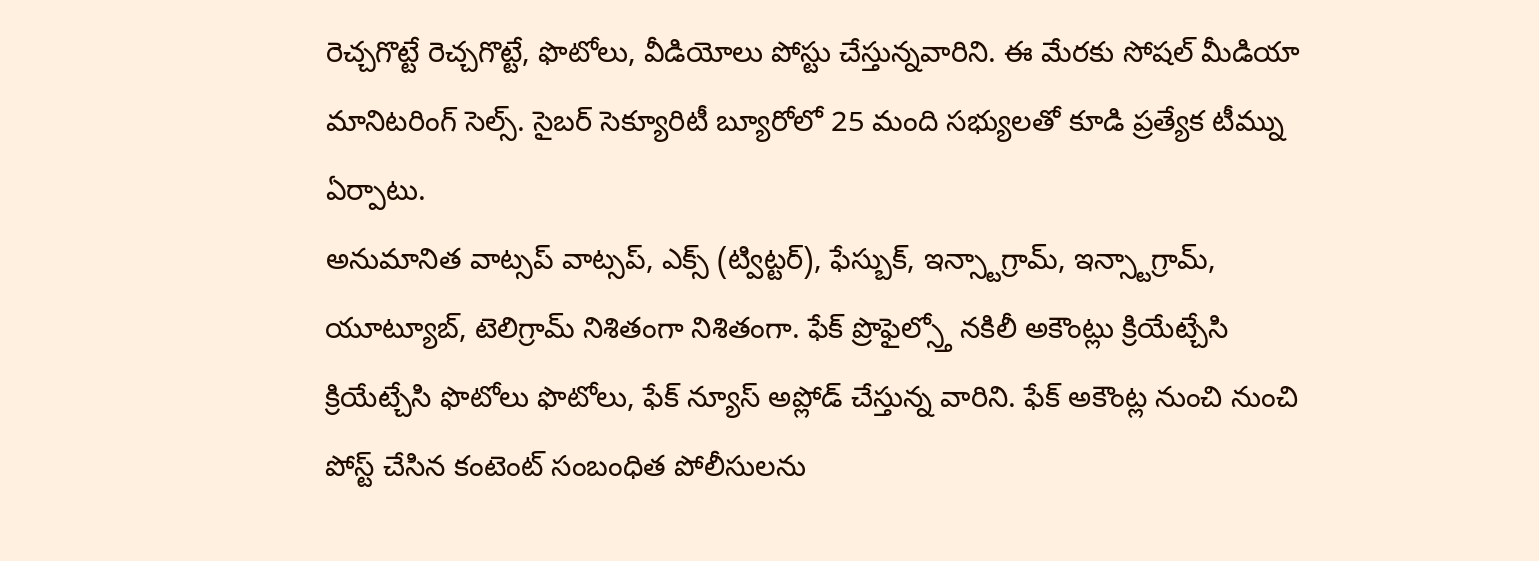రెచ్చగొట్టే రెచ్చగొట్టే, ఫొటోలు, వీడియోలు పోస్టు చేస్తున్నవారిని. ఈ మేరకు సోషల్ మీడియా మానిటరింగ్ సెల్స్. సైబర్ సెక్యూరిటీ బ్యూరోలో 25 మంది సభ్యులతో కూడి ప్రత్యేక టీమ్ను ఏర్పాటు.
అనుమానిత వాట్సప్ వాట్సప్, ఎక్స్ (ట్విట్టర్), ఫేస్బుక్, ఇన్స్టాగ్రామ్, ఇన్స్టాగ్రామ్, యూట్యూబ్, టెలిగ్రామ్ నిశితంగా నిశితంగా. ఫేక్ ప్రొఫైల్స్తో నకిలీ అకౌంట్లు క్రియేట్చేసి క్రియేట్చేసి ఫొటోలు ఫొటోలు, ఫేక్ న్యూస్ అప్లోడ్ చేస్తున్న వారిని. ఫేక్ అకౌంట్ల నుంచి నుంచి పోస్ట్ చేసిన కంటెంట్ సంబంధిత పోలీసులను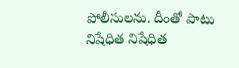పోలీసులను. దీంతో పాటు నిషేధిత నిషేధిత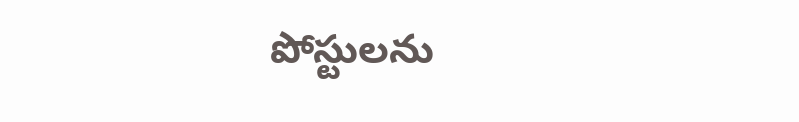పోస్టులను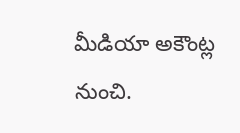మీడియా అకౌంట్ల నుంచి.